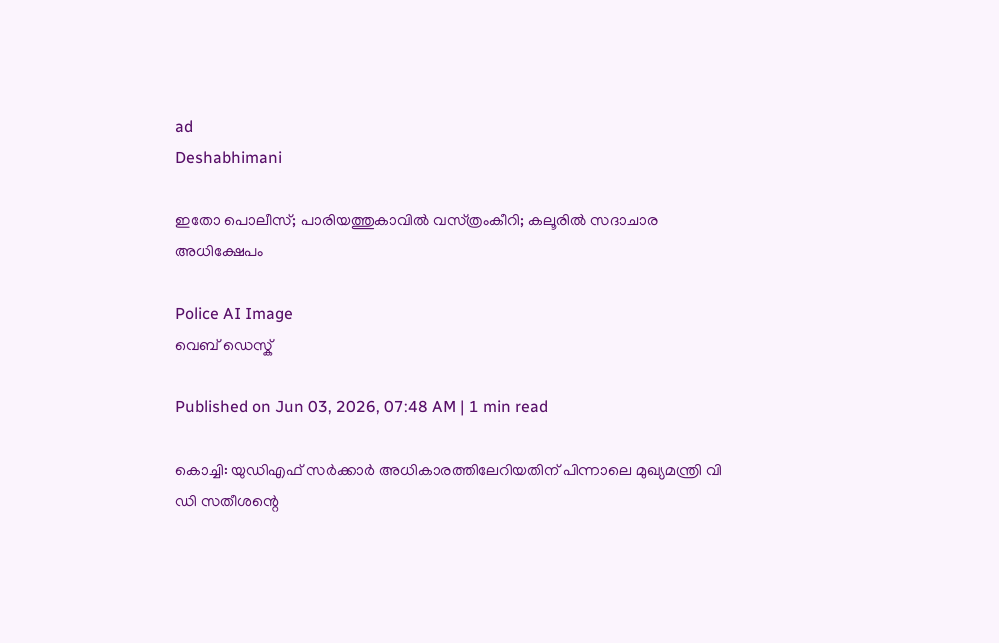ad
Deshabhimani

ഇതോ പൊലീസ്‌; പാരിയത്തുകാവിൽ വസ്‌ത്രംകീറി; കലൂരിൽ സദാചാര അധിക്ഷേപം

Police AI Image
വെബ് ഡെസ്ക്

Published on Jun 03, 2026, 07:48 AM | 1 min read

കൊച്ചി: യുഡിഎഫ്‌ സർക്കാർ അധികാരത്തിലേറിയതിന്‌ പിന്നാലെ മുഖ്യമന്ത്രി വി ഡി സതീശന്റെ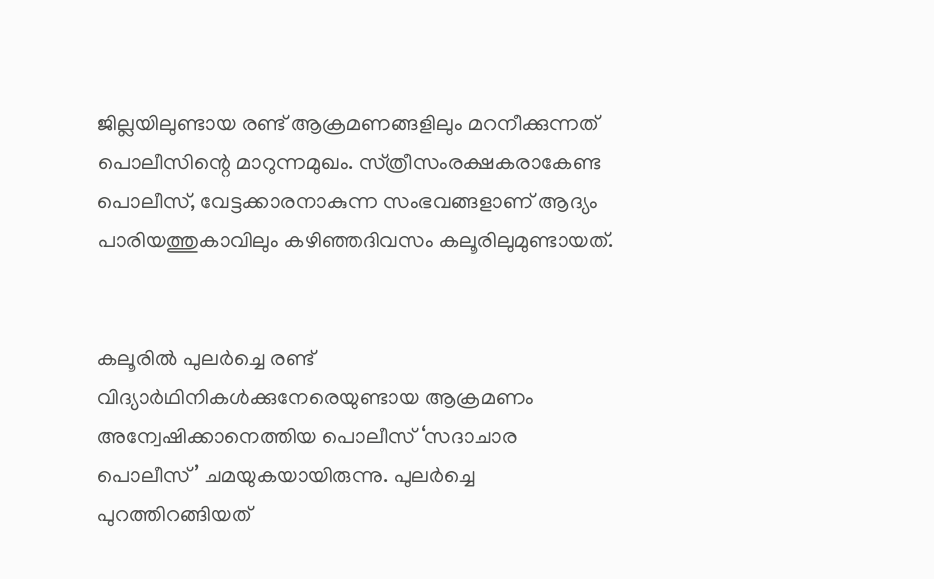ജില്ലയിലുണ്ടായ രണ്ട്‌ ആക്രമണങ്ങളിലും മറനീക്കുന്നത്‌ പൊലീസിന്റെ മാറുന്നമുഖം. സ്‌ത്രീസംരക്ഷകരാകേണ്ട പൊലീസ്‌, വേട്ടക്കാരനാകുന്ന സംഭവങ്ങളാണ്‌ ആദ്യം പാരിയത്തുകാവിലും കഴിഞ്ഞദിവസം കലൂരിലുമുണ്ടായത്‌.


കലൂരിൽ പുലർച്ചെ രണ്ട്‌ വിദ്യാർഥിനികൾക്കുനേരെയുണ്ടായ ആക്രമണം അന്വേഷിക്കാനെത്തിയ പൊലീസ്‌ ‘സദാചാര പൊലീസ്‌’ ചമയുകയായിരുന്നു. പുലർച്ചെ പുറത്തിറങ്ങിയത്‌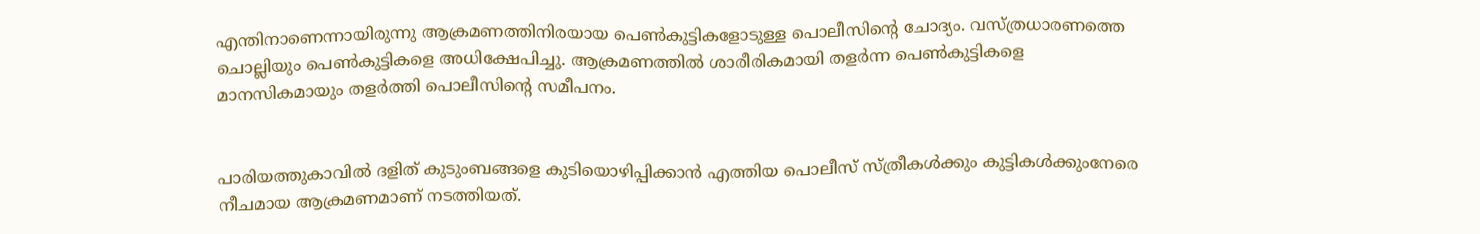എന്തിനാണെന്നായിരുന്നു ആക്രമണത്തിനിരയായ പെൺകുട്ടികളോടുള്ള പൊലീസിന്റെ ചോദ്യം. വസ്‌ത്രധാരണത്തെ ചൊല്ലിയും പെൺകുട്ടികളെ അധിക്ഷേപിച്ചു. ആക്രമണത്തിൽ ശാരീരികമായി തളർന്ന പെൺകുട്ടികളെ മാനസികമായും തളർത്തി പൊലീസിന്റെ സമീപനം.


പാരിയത്തുകാവിൽ ദളിത്‌ കുടുംബങ്ങളെ കുടിയൊഴിപ്പിക്കാൻ എത്തിയ പൊലീസ്‌ സ്‌ത്രീകൾക്കും കുട്ടികൾക്കുംനേരെ നീചമായ ആക്രമണമാണ്‌ നടത്തിയത്‌.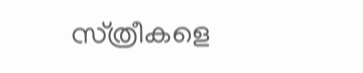സ്‌ത്രീകളെ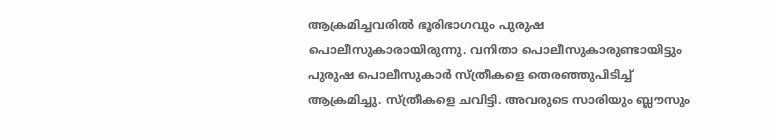ആക്രമിച്ചവരിൽ ഭൂരിഭാഗവും പുരുഷ പൊലീസുകാരായിരുന്നു. വനിതാ പൊലീസുകാരുണ്ടായിട്ടും പുരുഷ പൊലീസുകാർ സ്‌ത്രീകളെ തെരഞ്ഞുപിടിച്ച്‌ ആക്രമിച്ചു. സ്‌ത്രീകളെ ചവിട്ടി. അവരുടെ സാരിയും ബ്ല‍ൗസും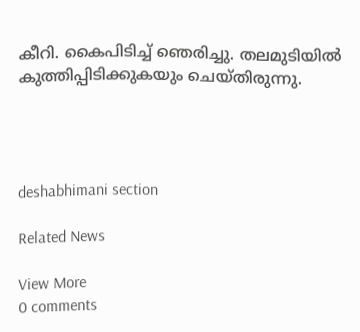കീറി. കൈപിടിച്ച്‌ ഞെരിച്ചു. തലമുടിയിൽ കുത്തിപ്പിടിക്കുകയും ചെയ്‌തിരുന്നു.




deshabhimani section

Related News

View More
0 comments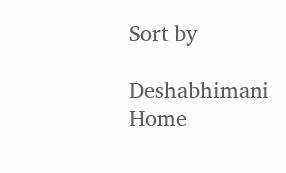Sort by

Deshabhimani
Home